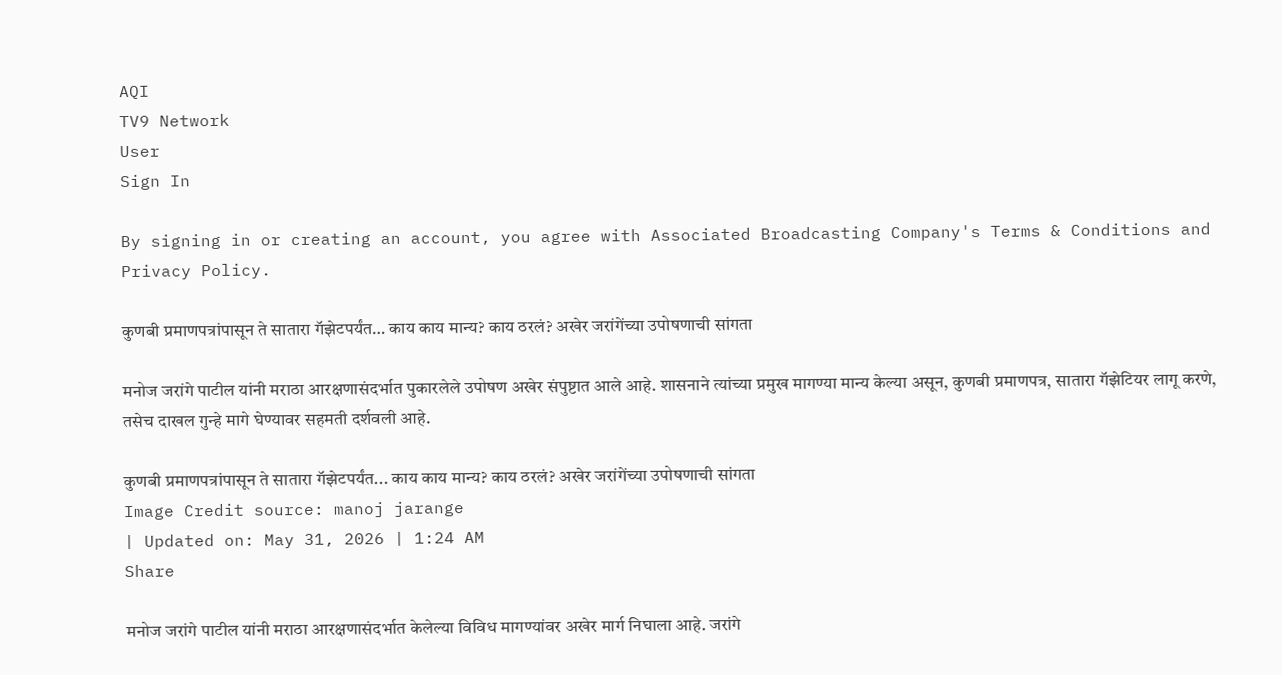AQI
TV9 Network
User
Sign In

By signing in or creating an account, you agree with Associated Broadcasting Company's Terms & Conditions and Privacy Policy.

कुणबी प्रमाणपत्रांपासून ते सातारा गॅझेटपर्यंत… काय काय मान्य? काय ठरलं? अखेर जरांगेंच्या उपोषणाची सांगता

मनोज जरांगे पाटील यांनी मराठा आरक्षणासंदर्भात पुकारलेले उपोषण अखेर संपुष्टात आले आहे. शासनाने त्यांच्या प्रमुख मागण्या मान्य केल्या असून, कुणबी प्रमाणपत्र, सातारा गॅझेटियर लागू करणे, तसेच दाखल गुन्हे मागे घेण्यावर सहमती दर्शवली आहे.

कुणबी प्रमाणपत्रांपासून ते सातारा गॅझेटपर्यंत... काय काय मान्य? काय ठरलं? अखेर जरांगेंच्या उपोषणाची सांगता
Image Credit source: manoj jarange
| Updated on: May 31, 2026 | 1:24 AM
Share

मनोज जरांगे पाटील यांनी मराठा आरक्षणासंदर्भात केलेल्या विविध मागण्यांवर अखेर मार्ग निघाला आहे. जरांगे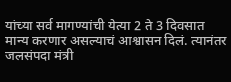यांच्या सर्व मागण्यांची येत्या 2 ते 3 दिवसात मान्य करणार असल्याचं आश्वासन दिलं. त्यानंतर जलसंपदा मंत्री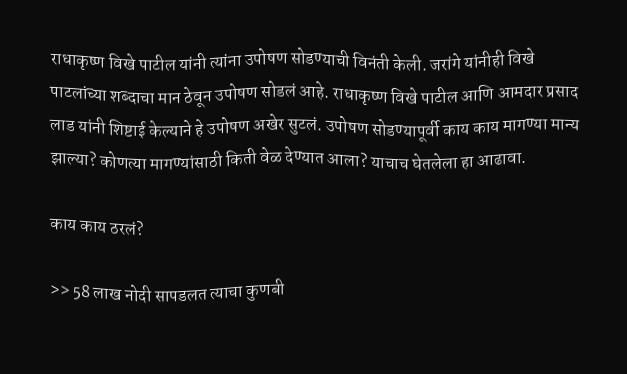राधाकृष्ण विखे पाटील यांनी त्यांना उपोषण सोडण्याची विनंती केली. जरांगे यांनीही विखे पाटलांच्या शब्दाचा मान ठेवून उपोषण सोडलं आहे. राधाकृष्ण विखे पाटील आणि आमदार प्रसाद लाड यांनी शिष्टाई केल्याने हे उपोषण अखेर सुटलं. उपोषण सोडण्यापूर्वी काय काय मागण्या मान्य झाल्या? कोणत्या मागण्यांसाठी किती वेळ देण्यात आला? याचाच घेतलेला हा आढावा.

काय काय ठरलं?

>> 58 लाख नोदी सापडलत त्याचा कुणबी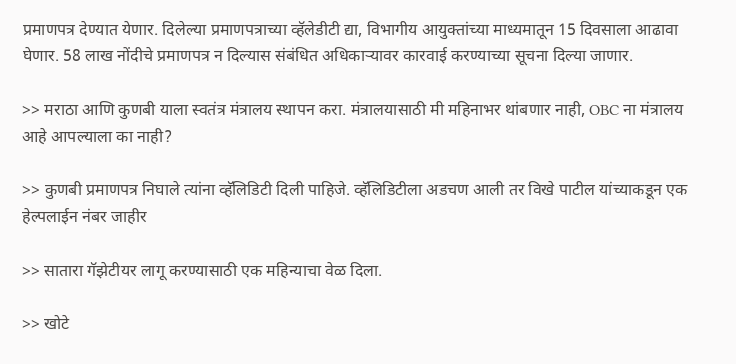प्रमाणपत्र देण्यात येणार. दिलेल्या प्रमाणपत्राच्या व्हॅलेडीटी द्या, विभागीय आयुक्तांच्या माध्यमातून 15 दिवसाला आढावा घेणार. 58 लाख नोंदीचे प्रमाणपत्र न दिल्यास संबंधित अधिकाऱ्यावर कारवाई करण्याच्या सूचना दिल्या जाणार.

>> मराठा आणि कुणबी याला स्वतंत्र मंत्रालय स्थापन करा. मंत्रालयासाठी मी महिनाभर थांबणार नाही, OBC ना मंत्रालय आहे आपल्याला का नाही?

>> कुणबी प्रमाणपत्र निघाले त्यांना व्हॅलिडिटी दिली पाहिजे. व्हॅलिडिटीला अडचण आली तर विखे पाटील यांच्याकडून एक हेल्पलाईन नंबर जाहीर

>> सातारा गॅझेटीयर लागू करण्यासाठी एक महिन्याचा वेळ दिला.

>> खोटे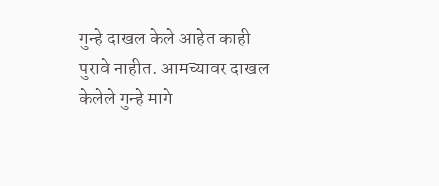गुन्हे दाखल केले आहेत काही पुरावे नाहीत. आमच्यावर दाखल केलेले गुन्हे मागे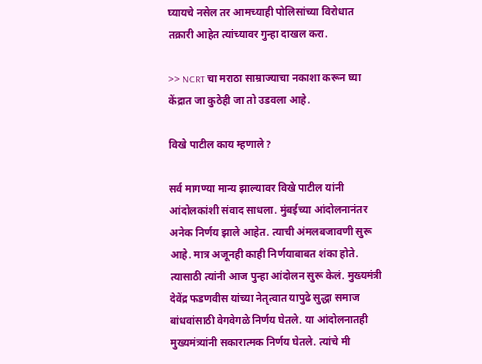घ्यायचे नसेल तर आमच्याही पोलिसांच्या विरोधात तक्रारी आहेत त्यांच्यावर गुन्हा दाखल करा.

>> NCRT चा मराठा साम्राज्याचा नकाशा करून घ्या केंद्रात जा कुठेही जा तो उडवला आहे.

विखे पाटील काय म्हणाले?

सर्व मागण्या मान्य झाल्यावर विखे पाटील यांनी आंदोलकांशी संवाद साधला. मुंबईच्या आंदोलनानंतर अनेक निर्णय झाले आहेत. त्याची अंमलबजावणी सुरू आहे. मात्र अजूनही काही निर्णयाबाबत शंका होते. त्यासाठी त्यांनी आज पुन्हा आंदोलन सुरू केलं. मुख्यमंत्री देवेंद्र फडणवीस यांच्या नेतृत्वात यापुढे सुद्धा समाज बांधवांसाठी वेगवेगळे निर्णय घेतले. या आंदोलनातही मुख्यमंत्र्यांनी सकारात्मक निर्णय घेतले. त्यांचे मी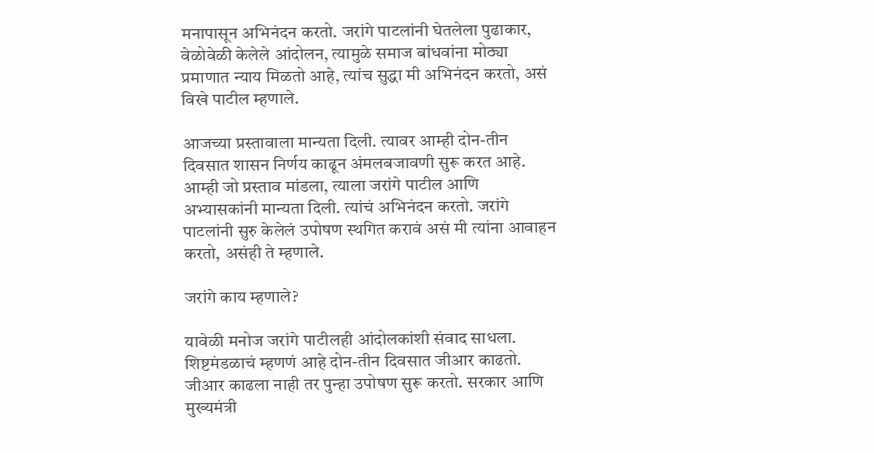मनापासून अभिनंदन करतो. जरांगे पाटलांनी घेतलेला पुढाकार, वेळोवेळी केलेले आंदोलन, त्यामुळे समाज बांधवांना मोठ्या प्रमाणात न्याय मिळतो आहे, त्यांच सुद्धा मी अभिनंदन करतो, असं विखे पाटील म्हणाले.

आजच्या प्रस्तावाला मान्यता दिली. त्यावर आम्ही दोन-तीन दिवसात शासन निर्णय काढून अंमलबजावणी सुरू करत आहे. आम्ही जो प्रस्ताव मांडला, त्याला जरांगे पाटील आणि अभ्यासकांनी मान्यता दिली. त्यांचं अभिनंदन करतो. जरांगे पाटलांनी सुरु केलेलं उपोषण स्थगित करावं असं मी त्यांना आवाहन करतो, असंही ते म्हणाले.

जरांगे काय म्हणाले?

यावेळी मनोज जरांगे पाटीलही आंदोलकांशी संवाद साधला. शिष्टमंडळाचं म्हणणं आहे दोन-तीन दिवसात जीआर काढतो. जीआर काढला नाही तर पुन्हा उपोषण सुरू करतो. सरकार आणि मुख्यमंत्री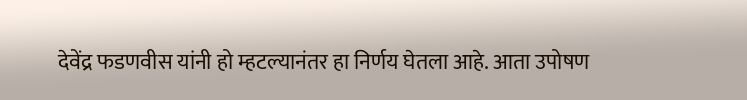देवेंद्र फडणवीस यांनी हो म्हटल्यानंतर हा निर्णय घेतला आहे. आता उपोषण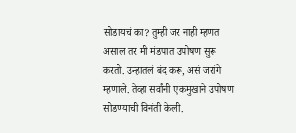सोडायचं का? तुम्ही जर नाही म्हणत असाल तर मी मंडपात उपोषण सुरू करतो. उन्हातलं बंद करू, असं जरांगे म्हणाले. तेव्हा सर्वांनी एकमुखाने उपोषण सोडण्याची विनंती केली.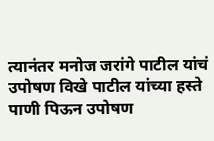त्यानंतर मनोज जरांगे पाटील यांचं उपोषण विखे पाटील यांच्या हस्ते पाणी पिऊन उपोषण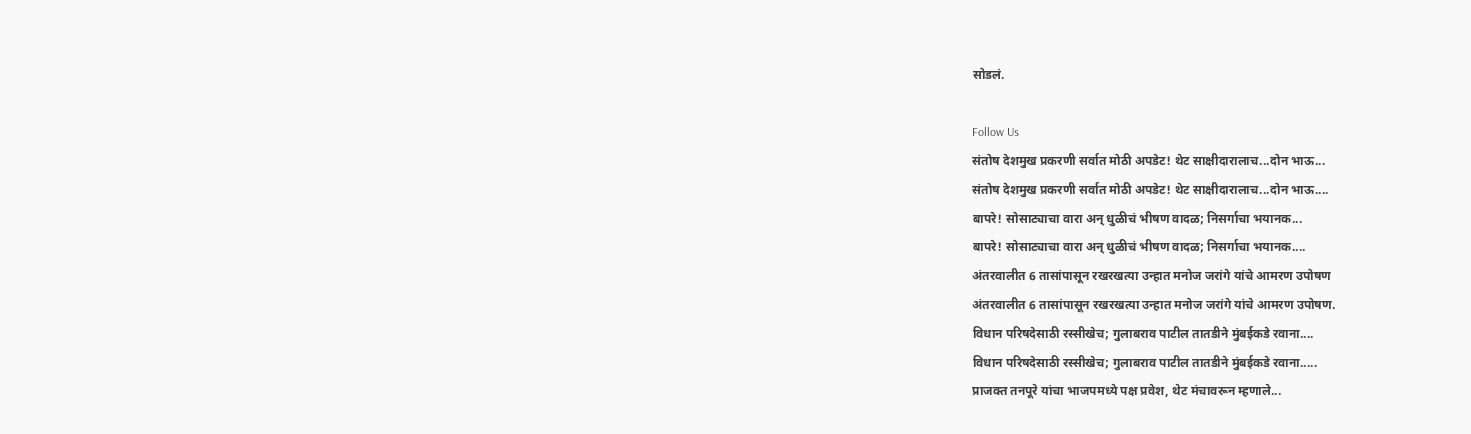सोडलं.

Follow Us
संतोष देशमुख प्रकरणी सर्वात मोठी अपडेट! थेट साक्षीदारालाच...दोन भाऊ...
संतोष देशमुख प्रकरणी सर्वात मोठी अपडेट! थेट साक्षीदारालाच...दोन भाऊ....
बापरे! सोसाट्याचा वारा अन् धुळीचं भीषण वादळ; निसर्गाचा भयानक...
बापरे! सोसाट्याचा वारा अन् धुळीचं भीषण वादळ; निसर्गाचा भयानक....
अंतरवालीत 6 तासांपासून रखरखत्या उन्हात मनोज जरांगे यांचे आमरण उपोषण
अंतरवालीत 6 तासांपासून रखरखत्या उन्हात मनोज जरांगे यांचे आमरण उपोषण.
विधान परिषदेसाठी रस्सीखेच; गुलाबराव पाटील तातडीने मुंबईकडे रवाना....
विधान परिषदेसाठी रस्सीखेच; गुलाबराव पाटील तातडीने मुंबईकडे रवाना.....
प्राजक्त तनपूरे यांचा भाजपमध्ये पक्ष प्रवेश, थेट मंचावरून म्हणाले...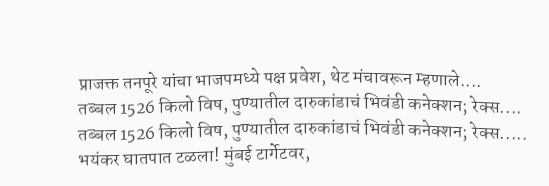प्राजक्त तनपूरे यांचा भाजपमध्ये पक्ष प्रवेश, थेट मंचावरून म्हणाले....
तब्बल 1526 किलो विष, पुण्यातील दारुकांडाचं भिवंडी कनेक्शन; रेक्स....
तब्बल 1526 किलो विष, पुण्यातील दारुकांडाचं भिवंडी कनेक्शन; रेक्स.....
भयंकर घातपात टळला! मुंबई टार्गेटवर,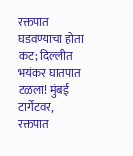रक्तपात घडवण्याचा होता कट; दिल्लीत
भयंकर घातपात टळला! मुंबई टार्गेटवर, रक्तपात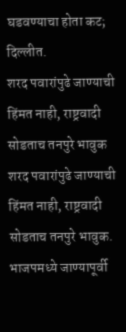घडवण्याचा होता कट; दिल्लीत.
शरद पवारांपुढे जाण्याची हिंमत नाही, राष्ट्रवादी सोडताच तनपुरे भावुक
शरद पवारांपुढे जाण्याची हिंमत नाही, राष्ट्रवादी सोडताच तनपुरे भावुक.
भाजपमध्ये जाण्यापूर्वी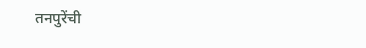तनपुरेंची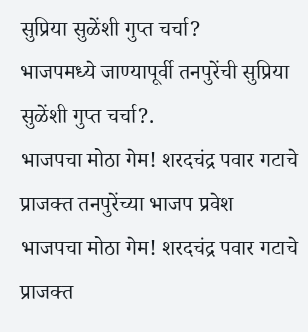सुप्रिया सुळेंशी गुप्त चर्चा?
भाजपमध्ये जाण्यापूर्वी तनपुरेंची सुप्रिया सुळेंशी गुप्त चर्चा?.
भाजपचा मोठा गेम! शरदचंद्र पवार गटाचे प्राजक्त तनपुरेंच्या भाजप प्रवेश
भाजपचा मोठा गेम! शरदचंद्र पवार गटाचे प्राजक्त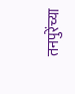तनपुरेंच्या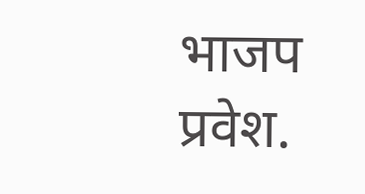भाजप प्रवेश.